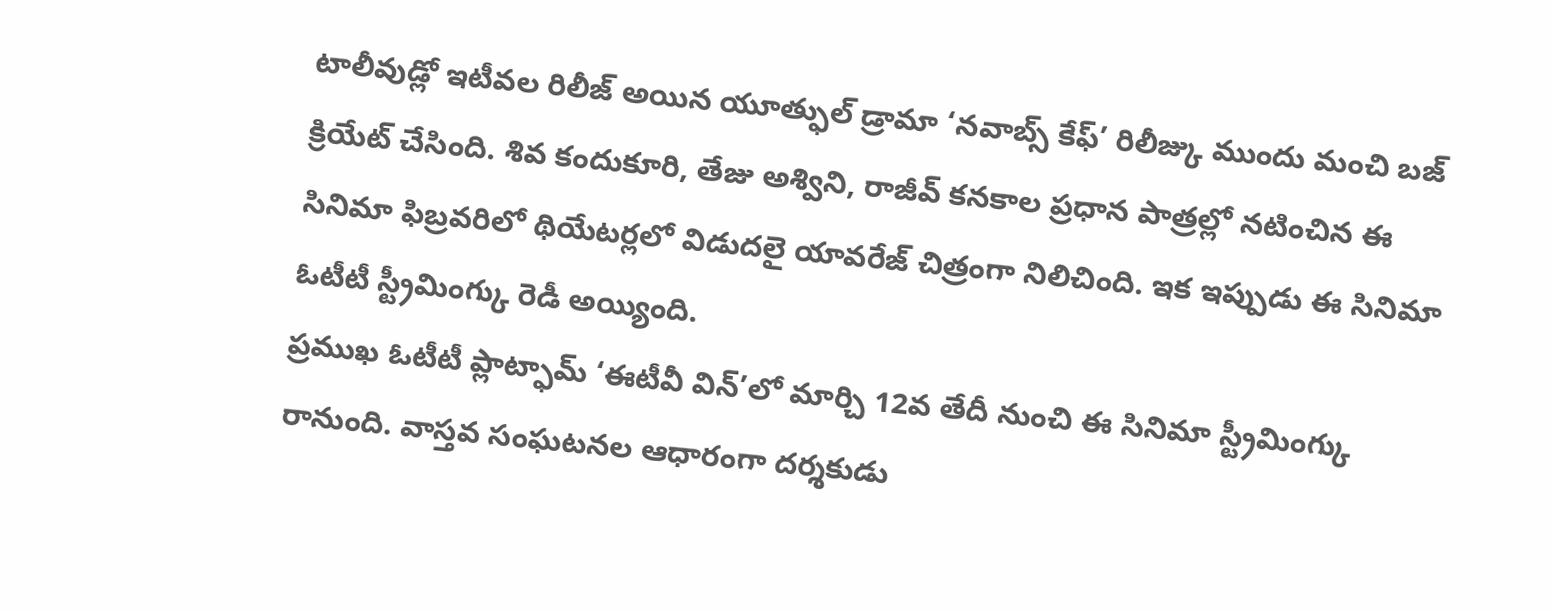టాలీవుడ్లో ఇటీవల రిలీజ్ అయిన యూత్ఫుల్ డ్రామా ‘నవాబ్స్ కేఫ్’ రిలీజ్కు ముందు మంచి బజ్ క్రియేట్ చేసింది. శివ కందుకూరి, తేజు అశ్విని, రాజీవ్ కనకాల ప్రధాన పాత్రల్లో నటించిన ఈ సినిమా ఫిబ్రవరిలో థియేటర్లలో విడుదలై యావరేజ్ చిత్రంగా నిలిచింది. ఇక ఇప్పుడు ఈ సినిమా ఓటీటీ స్ట్రీమింగ్కు రెడీ అయ్యింది.
ప్రముఖ ఓటీటీ ప్లాట్ఫామ్ ‘ఈటీవీ విన్’లో మార్చి 12వ తేదీ నుంచి ఈ సినిమా స్ట్రీమింగ్కు రానుంది. వాస్తవ సంఘటనల ఆధారంగా దర్శకుడు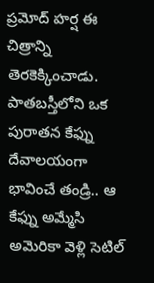ప్రమోద్ హర్ష ఈ చిత్రాన్ని తెరకెక్కించాడు. పాతబస్తీలోని ఒక పురాతన కేఫ్ను దేవాలయంగా భావించే తండ్రి.. ఆ కేఫ్ను అమ్మేసి అమెరికా వెళ్లి సెటిల్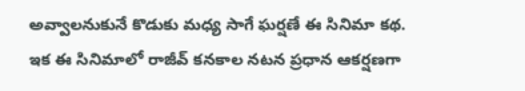అవ్వాలనుకునే కొడుకు మధ్య సాగే ఘర్షణే ఈ సినిమా కథ.
ఇక ఈ సినిమాలో రాజీవ్ కనకాల నటన ప్రధాన ఆకర్షణగా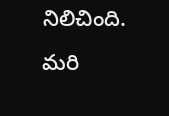నిలిచింది. మరి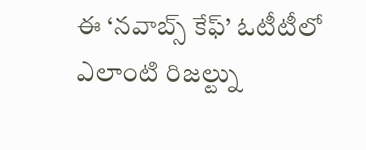ఈ ‘నవాబ్స్ కేఫ్’ ఓటీటీలో ఎలాంటి రిజల్ట్ను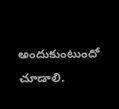అందుకుంటుందో చూడాలి.